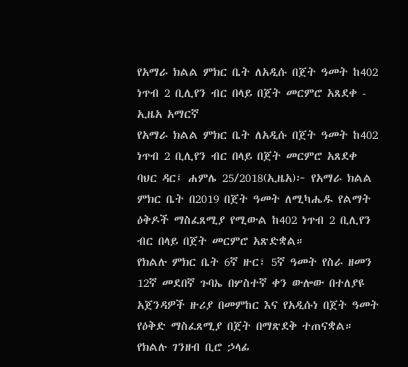የአማራ ክልል ምክር ቤት ለአዲሱ በጀት ዓመት ከ402 ነጥብ 2 ቢሊየን ብር በላይ በጀት መርምሮ አጸደቀ - ኢዜአ አማርኛ
የአማራ ክልል ምክር ቤት ለአዲሱ በጀት ዓመት ከ402 ነጥብ 2 ቢሊየን ብር በላይ በጀት መርምሮ አጸደቀ
ባህር ዳር፤ ሐምሌ 25/2018(ኢዜአ)፦ የአማራ ክልል ምክር ቤት በ2019 በጀት ዓመት ለሚካሔዱ የልማት ዕቅዶች ማስፈጸሚያ የሚውል ከ402 ነጥብ 2 ቢሊየን ብር በላይ በጀት መርምሮ አጽድቋል።
የክልሉ ምክር ቤት 6ኛ ዙር፣ 5ኛ ዓመት የስራ ዘመን 12ኛ መደበኛ ጉባኤ በሦስተኛ ቀን ውሎው በተለያዩ አጀንዳዎች ዙሪያ በመምከር እና የአዲሱነ በጀት ዓመት የዕቅድ ማስፈጸሚያ በጀት በማጽደቅ ተጠናቋል።
የክልሉ ገንዘብ ቢሮ ኃላፊ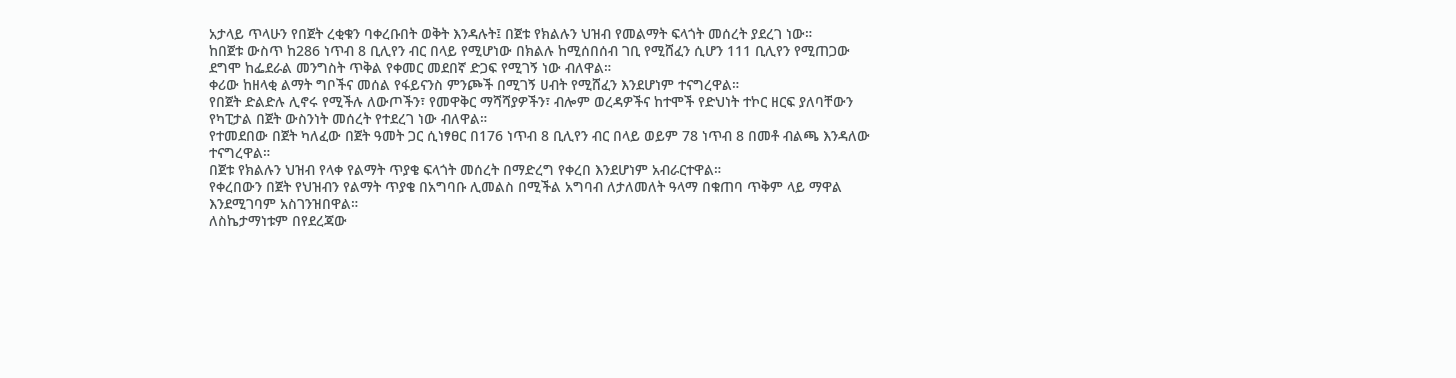አታላይ ጥላሁን የበጀት ረቂቁን ባቀረቡበት ወቅት እንዳሉት፤ በጀቱ የክልሉን ህዝብ የመልማት ፍላጎት መሰረት ያደረገ ነው።
ከበጀቱ ውስጥ ከ286 ነጥብ 8 ቢሊየን ብር በላይ የሚሆነው በክልሉ ከሚሰበሰብ ገቢ የሚሸፈን ሲሆን 111 ቢሊየን የሚጠጋው ደግሞ ከፌደራል መንግስት ጥቅል የቀመር መደበኛ ድጋፍ የሚገኝ ነው ብለዋል።
ቀሪው ከዘላቂ ልማት ግቦችና መሰል የፋይናንስ ምንጮች በሚገኝ ሀብት የሚሸፈን እንደሆነም ተናግረዋል።
የበጀት ድልድሉ ሊኖሩ የሚችሉ ለውጦችን፣ የመዋቅር ማሻሻያዎችን፣ ብሎም ወረዳዎችና ከተሞች የድህነት ተኮር ዘርፍ ያለባቸውን የካፒታል በጀት ውስንነት መሰረት የተደረገ ነው ብለዋል።
የተመደበው በጀት ካለፈው በጀት ዓመት ጋር ሲነፃፀር በ176 ነጥብ 8 ቢሊየን ብር በላይ ወይም 78 ነጥብ 8 በመቶ ብልጫ እንዳለው ተናግረዋል።
በጀቱ የክልሉን ህዝብ የላቀ የልማት ጥያቄ ፍላጎት መሰረት በማድረግ የቀረበ እንደሆነም አብራርተዋል።
የቀረበውን በጀት የህዝብን የልማት ጥያቄ በአግባቡ ሊመልስ በሚችል አግባብ ለታለመለት ዓላማ በቁጠባ ጥቅም ላይ ማዋል እንደሚገባም አስገንዝበዋል።
ለስኬታማነቱም በየደረጃው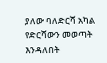ያለው ባለድርሻ አካል የድርሻውን መወጣት እንዳለበት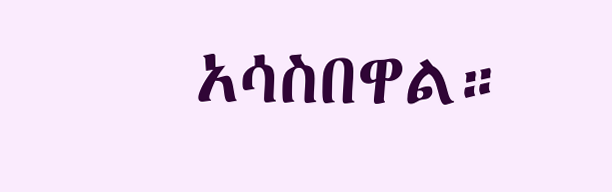አሳስበዋል።